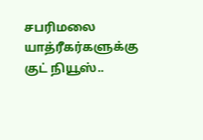சபரிமலை யாத்ரீகர்களுக்கு குட் நியூஸ்..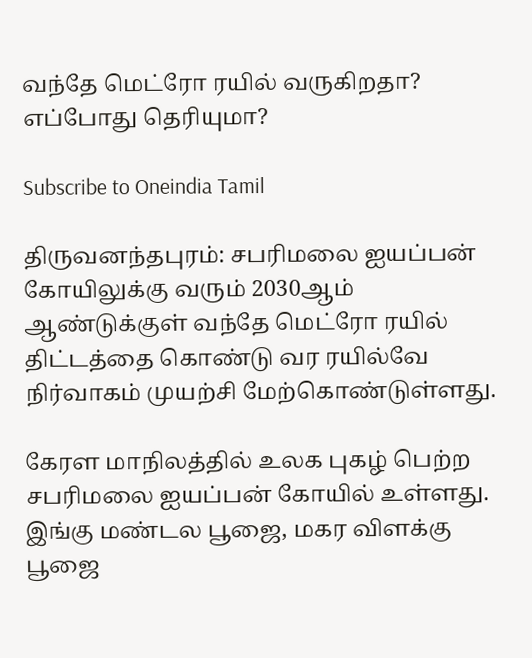வந்தே மெட்ரோ ரயில் வருகிறதா? எப்போது தெரியுமா?

Subscribe to Oneindia Tamil

திருவனந்தபுரம்: சபரிமலை ஐயப்பன் கோயிலுக்கு வரும் 2030ஆம் ஆண்டுக்குள் வந்தே மெட்ரோ ரயில் திட்டத்தை கொண்டு வர ரயில்வே நிர்வாகம் முயற்சி மேற்கொண்டுள்ளது.

கேரள மாநிலத்தில் உலக புகழ் பெற்ற சபரிமலை ஐயப்பன் கோயில் உள்ளது. இங்கு மண்டல பூஜை, மகர விளக்கு பூஜை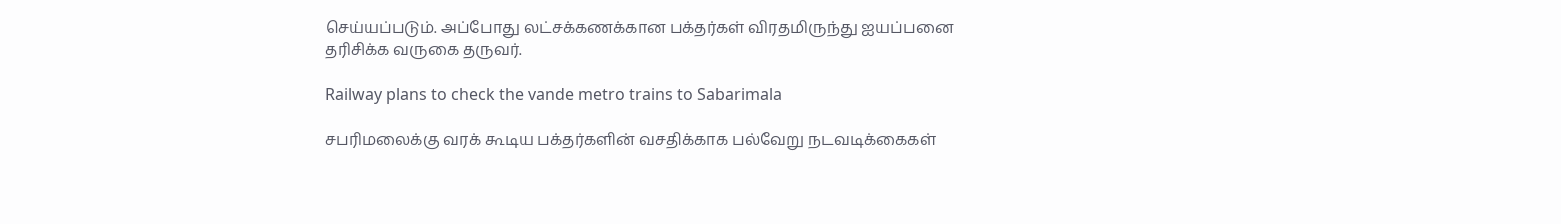செய்யப்படும். அப்போது லட்சக்கணக்கான பக்தர்கள் விரதமிருந்து ஐயப்பனை தரிசிக்க வருகை தருவர்.

Railway plans to check the vande metro trains to Sabarimala

சபரிமலைக்கு வரக் கூடிய பக்தர்களின் வசதிக்காக பல்வேறு நடவடிக்கைகள்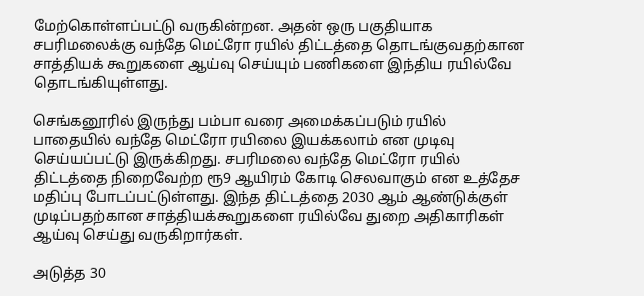மேற்கொள்ளப்பட்டு வருகின்றன. அதன் ஒரு பகுதியாக சபரிமலைக்கு வந்தே மெட்ரோ ரயில் திட்டத்தை தொடங்குவதற்கான சாத்தியக் கூறுகளை ஆய்வு செய்யும் பணிகளை இந்திய ரயில்வே தொடங்கியுள்ளது.

செங்கனூரில் இருந்து பம்பா வரை அமைக்கப்படும் ரயில் பாதையில் வந்தே மெட்ரோ ரயிலை இயக்கலாம் என முடிவு செய்யப்பட்டு இருக்கிறது. சபரிமலை வந்தே மெட்ரோ ரயில் திட்டத்தை நிறைவேற்ற ரூ9 ஆயிரம் கோடி செலவாகும் என உத்தேச மதிப்பு போடப்பட்டுள்ளது. இந்த திட்டத்தை 2030 ஆம் ஆண்டுக்குள் முடிப்பதற்கான சாத்தியக்கூறுகளை ரயில்வே துறை அதிகாரிகள் ஆய்வு செய்து வருகிறார்கள்.

அடுத்த 30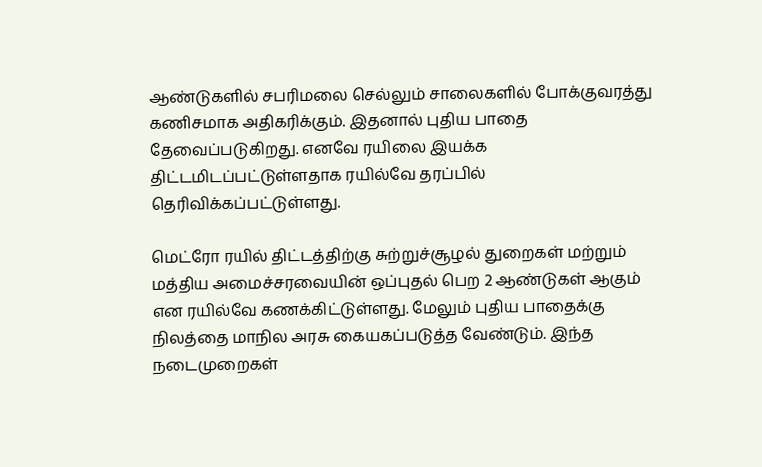ஆண்டுகளில் சபரிமலை செல்லும் சாலைகளில் போக்குவரத்து கணிசமாக அதிகரிக்கும். இதனால் புதிய பாதை தேவைப்படுகிறது. எனவே ரயிலை இயக்க திட்டமிடப்பட்டுள்ளதாக ரயில்வே தரப்பில் தெரிவிக்கப்பட்டுள்ளது.

மெட்ரோ ரயில் திட்டத்திற்கு சுற்றுச்சூழல் துறைகள் மற்றும் மத்திய அமைச்சரவையின் ஒப்புதல் பெற 2 ஆண்டுகள் ஆகும் என ரயில்வே கணக்கிட்டுள்ளது. மேலும் புதிய பாதைக்கு நிலத்தை மாநில அரசு கையகப்படுத்த வேண்டும். இந்த நடைமுறைகள்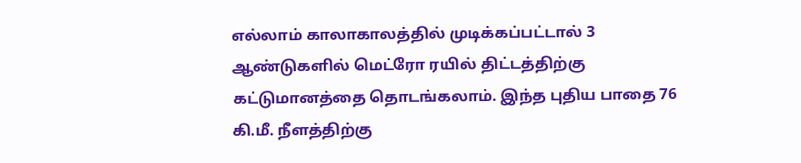எல்லாம் காலாகாலத்தில் முடிக்கப்பட்டால் 3 ஆண்டுகளில் மெட்ரோ ரயில் திட்டத்திற்கு கட்டுமானத்தை தொடங்கலாம். இந்த புதிய பாதை 76 கி.மீ. நீளத்திற்கு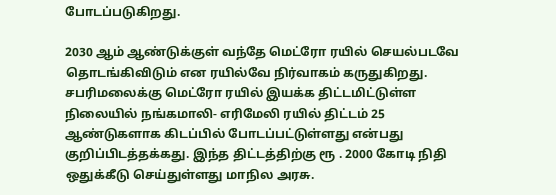போடப்படுகிறது.

2030 ஆம் ஆண்டுக்குள் வந்தே மெட்ரோ ரயில் செயல்படவே தொடங்கிவிடும் என ரயில்வே நிர்வாகம் கருதுகிறது. சபரிமலைக்கு மெட்ரோ ரயில் இயக்க திட்டமிட்டுள்ள நிலையில் நங்கமாலி- எரிமேலி ரயில் திட்டம் 25 ஆண்டுகளாக கிடப்பில் போடப்பட்டுள்ளது என்பது குறிப்பிடத்தக்கது. இந்த திட்டத்திற்கு ரூ . 2000 கோடி நிதி ஒதுக்கீடு செய்துள்ளது மாநில அரசு.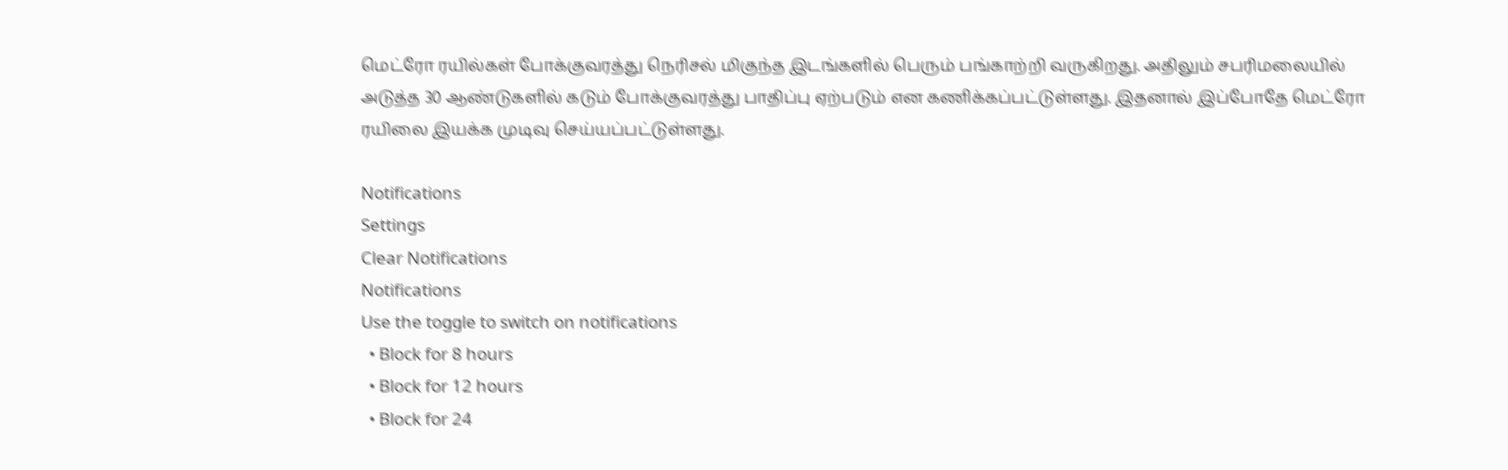மெட்ரோ ரயில்கள் போக்குவரத்து நெரிசல் மிகுந்த இடங்களில் பெரும் பங்காற்றி வருகிறது. அதிலும் சபரிமலையில் அடுத்த 30 ஆண்டுகளில் கடும் போக்குவரத்து பாதிப்பு ஏற்படும் என கணிக்கப்பட்டுள்ளது. இதனால் இப்போதே மெட்ரோ ரயிலை இயக்க முடிவு செய்யப்பட்டுள்ளது.

Notifications
Settings
Clear Notifications
Notifications
Use the toggle to switch on notifications
  • Block for 8 hours
  • Block for 12 hours
  • Block for 24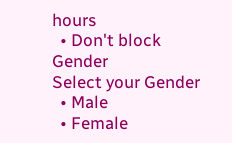hours
  • Don't block
Gender
Select your Gender
  • Male
  • Female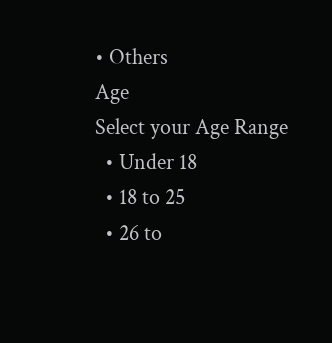• Others
Age
Select your Age Range
  • Under 18
  • 18 to 25
  • 26 to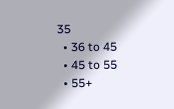35
  • 36 to 45
  • 45 to 55
  • 55+